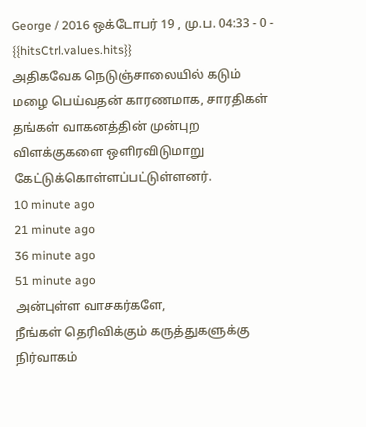George / 2016 ஒக்டோபர் 19 , மு.ப. 04:33 - 0 - {{hitsCtrl.values.hits}}
அதிகவேக நெடுஞ்சாலையில் கடும் மழை பெய்வதன் காரணமாக, சாரதிகள் தங்கள் வாகனத்தின் முன்புற விளக்குகளை ஒளிரவிடுமாறு கேட்டுக்கொள்ளப்பட்டுள்ளனர்.
10 minute ago
21 minute ago
36 minute ago
51 minute ago
அன்புள்ள வாசகர்களே,
நீங்கள் தெரிவிக்கும் கருத்துகளுக்கு நிர்வாகம்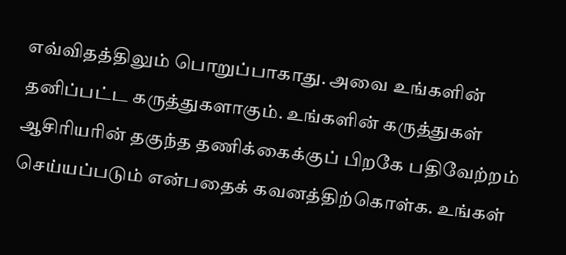எவ்விதத்திலும் பொறுப்பாகாது. அவை உங்களின் தனிப்பட்ட கருத்துகளாகும். உங்களின் கருத்துகள் ஆசிரியரின் தகுந்த தணிக்கைக்குப் பிறகே பதிவேற்றம் செய்யப்படும் என்பதைக் கவனத்திற்கொள்க. உங்கள்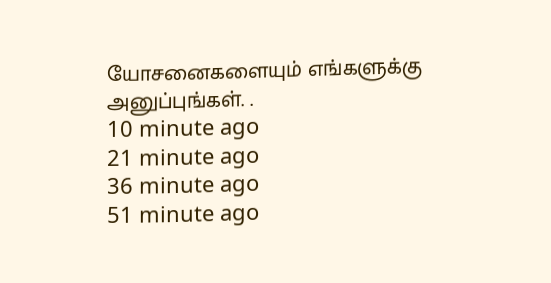யோசனைகளையும் எங்களுக்கு அனுப்புங்கள். .
10 minute ago
21 minute ago
36 minute ago
51 minute ago